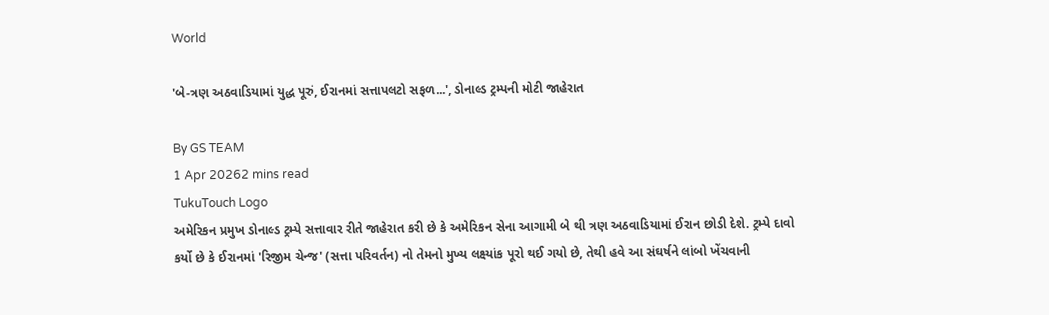World

'બે-ત્રણ અઠવાડિયામાં યુદ્ધ પૂરું, ઈરાનમાં સત્તાપલટો સફળ...', ડોનાલ્ડ ટ્રમ્પની મોટી જાહેરાત

By GS TEAM
1 Apr 20262 mins read
TukuTouch Logo
અમેરિકન પ્રમુખ ડોનાલ્ડ ટ્રમ્પે સત્તાવાર રીતે જાહેરાત કરી છે કે અમેરિકન સેના આગામી બે થી ત્રણ અઠવાડિયામાં ઈરાન છોડી દેશે. ટ્રમ્પે દાવો કર્યો છે કે ઈરાનમાં 'રિજીમ ચેન્જ' (સત્તા પરિવર્તન) નો તેમનો મુખ્ય લક્ષ્યાંક પૂરો થઈ ગયો છે, તેથી હવે આ સંઘર્ષને લાંબો ખેંચવાની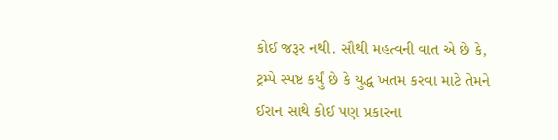કોઈ જરૂર નથી. સૌથી મહત્વની વાત એ છે કે, ટ્રમ્પે સ્પષ્ટ કર્યું છે કે યુદ્ધ ખતમ કરવા માટે તેમને ઈરાન સાથે કોઈ પણ પ્રકારના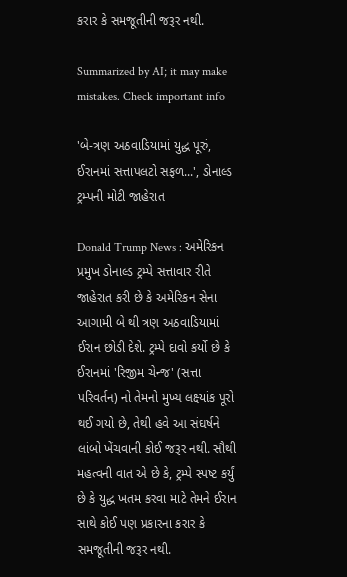કરાર કે સમજૂતીની જરૂર નથી.

Summarized by AI; it may make mistakes. Check important info

'બે-ત્રણ અઠવાડિયામાં યુદ્ધ પૂરું, ઈરાનમાં સત્તાપલટો સફળ...', ડોનાલ્ડ ટ્રમ્પની મોટી જાહેરાત

Donald Trump News : અમેરિકન પ્રમુખ ડોનાલ્ડ ટ્રમ્પે સત્તાવાર રીતે જાહેરાત કરી છે કે અમેરિકન સેના આગામી બે થી ત્રણ અઠવાડિયામાં ઈરાન છોડી દેશે. ટ્રમ્પે દાવો કર્યો છે કે ઈરાનમાં 'રિજીમ ચેન્જ' (સત્તા પરિવર્તન) નો તેમનો મુખ્ય લક્ષ્યાંક પૂરો થઈ ગયો છે, તેથી હવે આ સંઘર્ષને લાંબો ખેંચવાની કોઈ જરૂર નથી. સૌથી મહત્વની વાત એ છે કે, ટ્રમ્પે સ્પષ્ટ કર્યું છે કે યુદ્ધ ખતમ કરવા માટે તેમને ઈરાન સાથે કોઈ પણ પ્રકારના કરાર કે સમજૂતીની જરૂર નથી.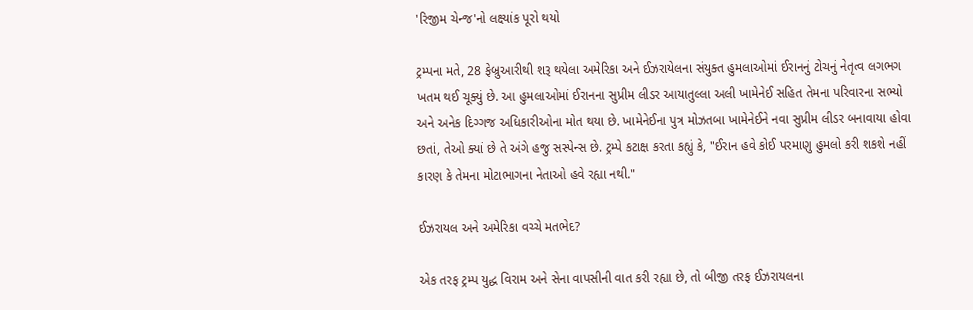'રિજીમ ચેન્જ'નો લક્ષ્યાંક પૂરો થયો

ટ્રમ્પના મતે, 28 ફેબ્રુઆરીથી શરૂ થયેલા અમેરિકા અને ઈઝરાયેલના સંયુક્ત હુમલાઓમાં ઈરાનનું ટોચનું નેતૃત્વ લગભગ ખતમ થઈ ચૂક્યું છે. આ હુમલાઓમાં ઈરાનના સુપ્રીમ લીડર આયાતુલ્લા અલી ખામેનેઈ સહિત તેમના પરિવારના સભ્યો અને અનેક દિગ્ગજ અધિકારીઓના મોત થયા છે. ખામેનેઈના પુત્ર મોઝતબા ખામેનેઈને નવા સુપ્રીમ લીડર બનાવાયા હોવા છતાં, તેઓ ક્યાં છે તે અંગે હજુ સસ્પેન્સ છે. ટ્રમ્પે કટાક્ષ કરતા કહ્યું કે, "ઈરાન હવે કોઈ પરમાણુ હુમલો કરી શકશે નહીં કારણ કે તેમના મોટાભાગના નેતાઓ હવે રહ્યા નથી."

ઈઝરાયલ અને અમેરિકા વચ્ચે મતભેદ?

એક તરફ ટ્રમ્પ યુદ્ધ વિરામ અને સેના વાપસીની વાત કરી રહ્યા છે, તો બીજી તરફ ઈઝરાયલના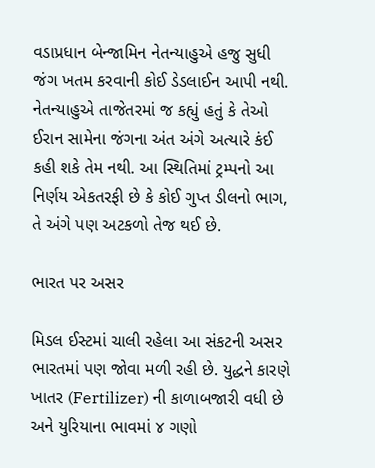વડાપ્રધાન બેન્જામિન નેતન્યાહુએ હજુ સુધી જંગ ખતમ કરવાની કોઈ ડેડલાઈન આપી નથી. નેતન્યાહુએ તાજેતરમાં જ કહ્યું હતું કે તેઓ ઈરાન સામેના જંગના અંત અંગે અત્યારે કંઈ કહી શકે તેમ નથી. આ સ્થિતિમાં ટ્રમ્પનો આ નિર્ણય એકતરફી છે કે કોઈ ગુપ્ત ડીલનો ભાગ, તે અંગે પણ અટકળો તેજ થઈ છે.

ભારત પર અસર

મિડલ ઈસ્ટમાં ચાલી રહેલા આ સંકટની અસર ભારતમાં પણ જોવા મળી રહી છે. યુદ્ધને કારણે ખાતર (Fertilizer) ની કાળાબજારી વધી છે અને યુરિયાના ભાવમાં ૪ ગણો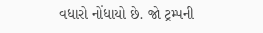વધારો નોંધાયો છે. જો ટ્રમ્પની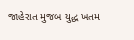જાહેરાત મુજબ યુદ્ધ ખતમ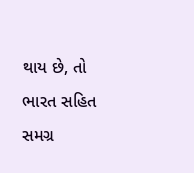થાય છે, તો ભારત સહિત સમગ્ર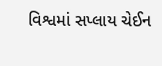વિશ્વમાં સપ્લાય ચેઈન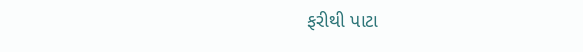ફરીથી પાટા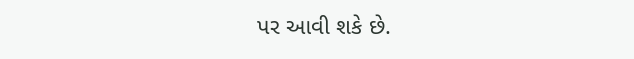પર આવી શકે છે.